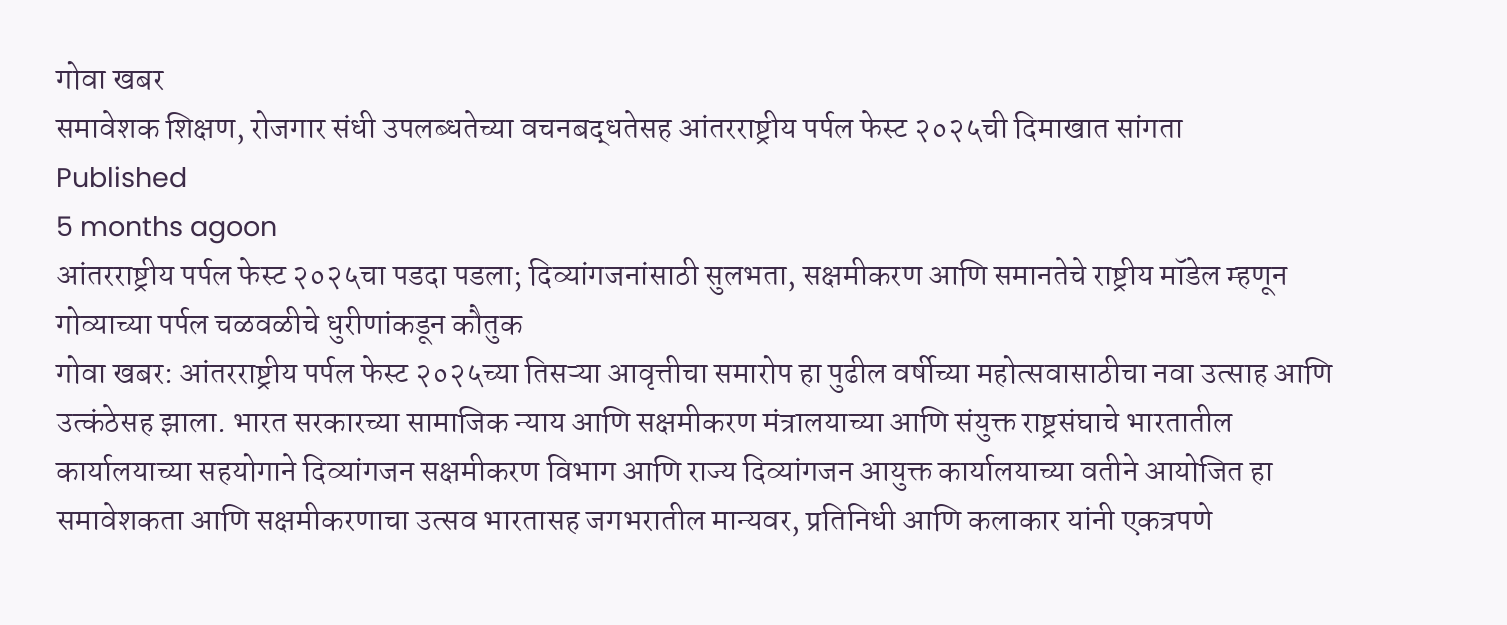गोवा खबर
समावेशक शिक्षण, रोजगार संधी उपलब्धतेच्या वचनबद्धतेसह आंतरराष्ट्रीय पर्पल फेस्ट २०२५ची दिमाखात सांगता
Published
5 months agoon
आंतरराष्ट्रीय पर्पल फेस्ट २०२५चा पडदा पडला; दिव्यांगजनांसाठी सुलभता, सक्षमीकरण आणि समानतेचे राष्ट्रीय मॉडेल म्हणून गोव्याच्या पर्पल चळवळीचे धुरीणांकडून कौतुक
गोवा खबर: आंतरराष्ट्रीय पर्पल फेस्ट २०२५च्या तिसऱ्या आवृत्तीचा समारोप हा पुढील वर्षीच्या महोत्सवासाठीचा नवा उत्साह आणि उत्कंठेसह झाला. भारत सरकारच्या सामाजिक न्याय आणि सक्षमीकरण मंत्रालयाच्या आणि संयुक्त राष्ट्रसंघाचे भारतातील कार्यालयाच्या सहयोगाने दिव्यांगजन सक्षमीकरण विभाग आणि राज्य दिव्यांगजन आयुक्त कार्यालयाच्या वतीने आयोजित हा समावेशकता आणि सक्षमीकरणाचा उत्सव भारतासह जगभरातील मान्यवर, प्रतिनिधी आणि कलाकार यांनी एकत्रपणे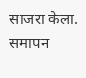साजरा केला.
समापन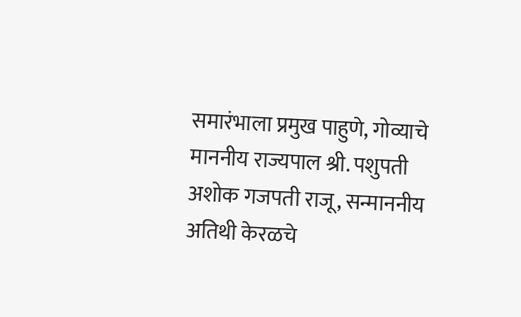समारंभाला प्रमुख पाहुणे, गोव्याचे माननीय राज्यपाल श्री. पशुपती अशोक गजपती राजू, सन्माननीय अतिथी केरळचे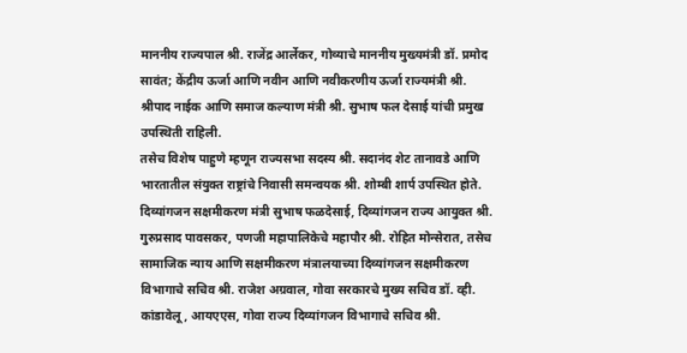माननीय राज्यपाल श्री. राजेंद्र आर्लेकर, गोव्याचे माननीय मुख्यमंत्री डॉ. प्रमोद सावंत; केंद्रीय ऊर्जा आणि नवीन आणि नवीकरणीय ऊर्जा राज्यमंत्री श्री. श्रीपाद नाईक आणि समाज कल्याण मंत्री श्री. सुभाष फल देसाई यांची प्रमुख उपस्थिती राहिली.
तसेच विशेष पाहुणे म्हणून राज्यसभा सदस्य श्री. सदानंद शेट तानावडे आणि भारतातील संयुक्त राष्ट्रांचे निवासी समन्वयक श्री. शोम्बी शार्प उपस्थित होते. दिव्यांगजन सक्षमीकरण मंत्री सुभाष फळदेसाई, दिव्यांगजन राज्य आयुक्त श्री. गुरुप्रसाद पावसकर, पणजी महापालिकेचे महापौर श्री. रोहित मोन्सेरात, तसेच सामाजिक न्याय आणि सक्षमीकरण मंत्रालयाच्या दिव्यांगजन सक्षमीकरण विभागाचे सचिव श्री. राजेश अग्रवाल, गोवा सरकारचे मुख्य सचिव डॉ. व्ही. कांडावेलू, आयएएस, गोवा राज्य दिव्यांगजन विभागाचे सचिव श्री.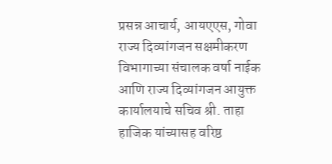प्रसन्न आचार्य, आयएएस, गोवा राज्य दिव्यांगजन सक्षमीकरण विभागाच्या संचालक वर्षा नाईक आणि राज्य दिव्यांगजन आयुक्त कार्यालयाचे सचिव श्री. ताहा हाजिक यांच्यासह वरिष्ठ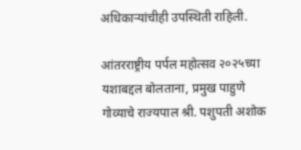अधिकाऱ्यांचीही उपस्थिती राहिली.

आंतरराष्ट्रीय पर्पल महोत्सव २०२५च्या यशाबद्दल बोलताना, प्रमुख पाहुणे गोव्याचे राज्यपाल श्री. पशुपती अशोक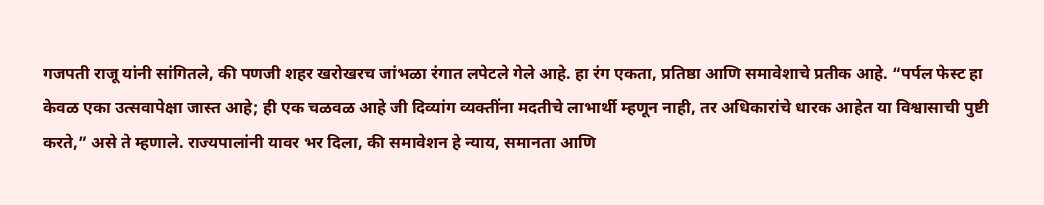गजपती राजू यांनी सांगितले, की पणजी शहर खरोखरच जांभळा रंगात लपेटले गेले आहे. हा रंग एकता, प्रतिष्ठा आणि समावेशाचे प्रतीक आहे. “पर्पल फेस्ट हा केवळ एका उत्सवापेक्षा जास्त आहे; ही एक चळवळ आहे जी दिव्यांग व्यक्तींना मदतीचे लाभार्थी म्हणून नाही, तर अधिकारांचे धारक आहेत या विश्वासाची पुष्टी करते,” असे ते म्हणाले. राज्यपालांनी यावर भर दिला, की समावेशन हे न्याय, समानता आणि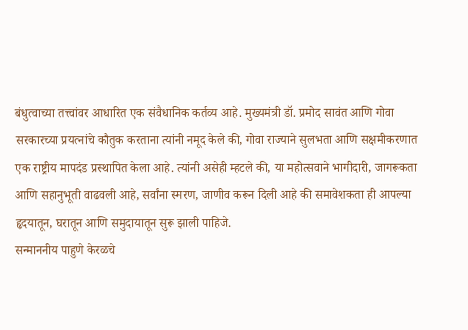बंधुत्वाच्या तत्त्वांवर आधारित एक संवैधानिक कर्तव्य आहे. मुख्यमंत्री डॉ. प्रमोद सावंत आणि गोवा सरकारच्या प्रयत्नांचे कौतुक करताना त्यांनी नमूद केले की, गोवा राज्याने सुलभता आणि सक्षमीकरणात एक राष्ट्रीय मापदंड प्रस्थापित केला आहे. त्यांनी असेही म्हटले की, या महोत्सवाने भागीदारी, जागरूकता आणि सहानुभूती वाढवली आहे, सर्वांना स्मरण, जाणीव करून दिली आहे की समावेशकता ही आपल्या हृदयातून, घरातून आणि समुदायातून सुरू झाली पाहिजे.
सन्माननीय पाहुणे केरळचे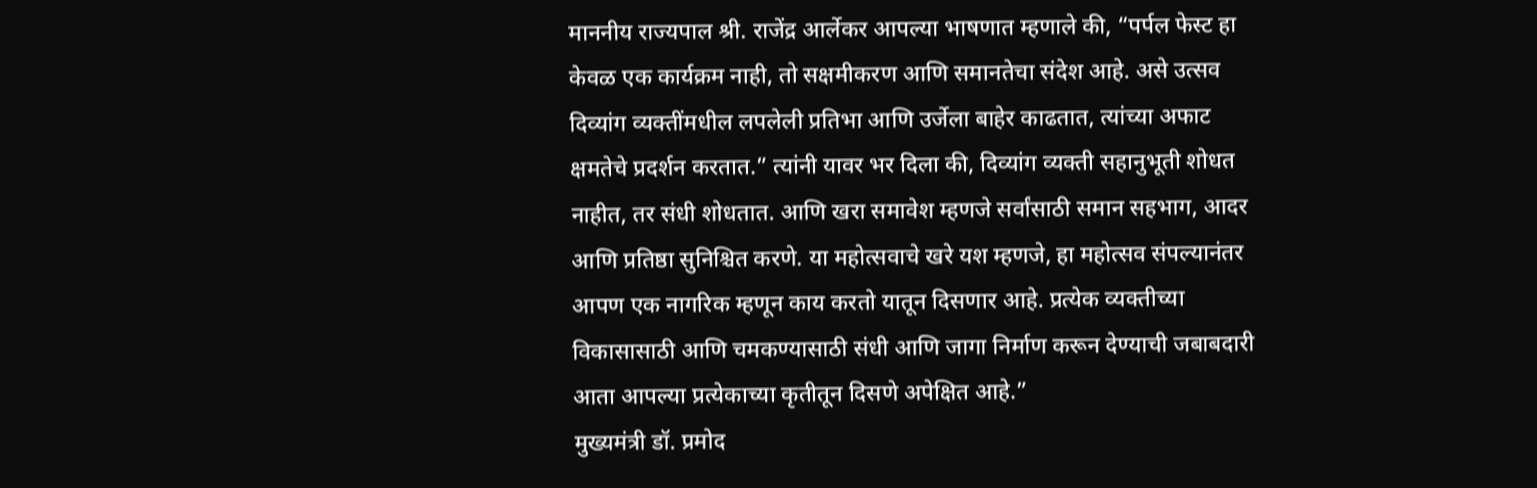माननीय राज्यपाल श्री. राजेंद्र आर्लेकर आपल्या भाषणात म्हणाले की, “पर्पल फेस्ट हा केवळ एक कार्यक्रम नाही, तो सक्षमीकरण आणि समानतेचा संदेश आहे. असे उत्सव दिव्यांग व्यक्तींमधील लपलेली प्रतिभा आणि उर्जेला बाहेर काढतात, त्यांच्या अफाट क्षमतेचे प्रदर्शन करतात.” त्यांनी यावर भर दिला की, दिव्यांग व्यक्ती सहानुभूती शोधत नाहीत, तर संधी शोधतात. आणि खरा समावेश म्हणजे सर्वांसाठी समान सहभाग, आदर आणि प्रतिष्ठा सुनिश्चित करणे. या महोत्सवाचे खरे यश म्हणजे, हा महोत्सव संपल्यानंतर आपण एक नागरिक म्हणून काय करतो यातून दिसणार आहे. प्रत्येक व्यक्तीच्या विकासासाठी आणि चमकण्यासाठी संधी आणि जागा निर्माण करून देण्याची जबाबदारी आता आपल्या प्रत्येकाच्या कृतीतून दिसणे अपेक्षित आहे.”
मुख्यमंत्री डॉ. प्रमोद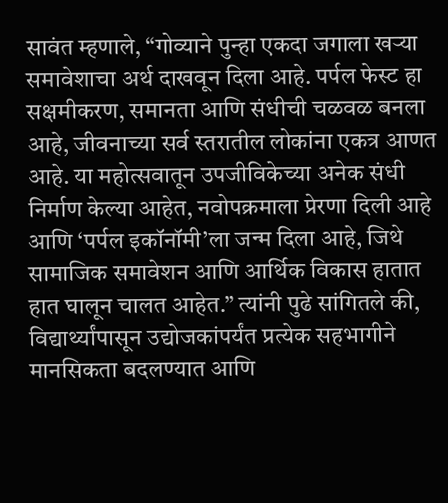सावंत म्हणाले, “गोव्याने पुन्हा एकदा जगाला खऱ्या समावेशाचा अर्थ दाखवून दिला आहे. पर्पल फेस्ट हा सक्षमीकरण, समानता आणि संधीची चळवळ बनला आहे, जीवनाच्या सर्व स्तरातील लोकांना एकत्र आणत आहे. या महोत्सवातून उपजीविकेच्या अनेक संधी निर्माण केल्या आहेत, नवोपक्रमाला प्रेरणा दिली आहे आणि ‘पर्पल इकॉनॉमी’ला जन्म दिला आहे, जिथे सामाजिक समावेशन आणि आर्थिक विकास हातात हात घालून चालत आहेत.” त्यांनी पुढे सांगितले की, विद्यार्थ्यांपासून उद्योजकांपर्यंत प्रत्येक सहभागीने मानसिकता बदलण्यात आणि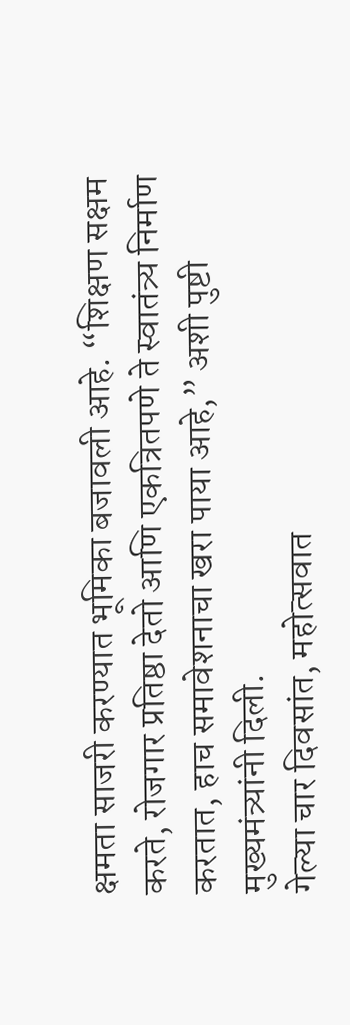क्षमता साजरी करण्यात भूमिका बजावली आहे. “शिक्षण सक्षम करते, रोजगार प्रतिष्ठा देतो आणि एकत्रितपणे ते स्वातंत्र्य निर्माण करतात, हाच समावेशनाचा खरा पाया आहे,” अशी पुष्टी मुख्यमंत्र्यांनी दिली.
गेल्या चार दिवसांत, महोत्सवात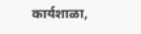कार्यशाळा,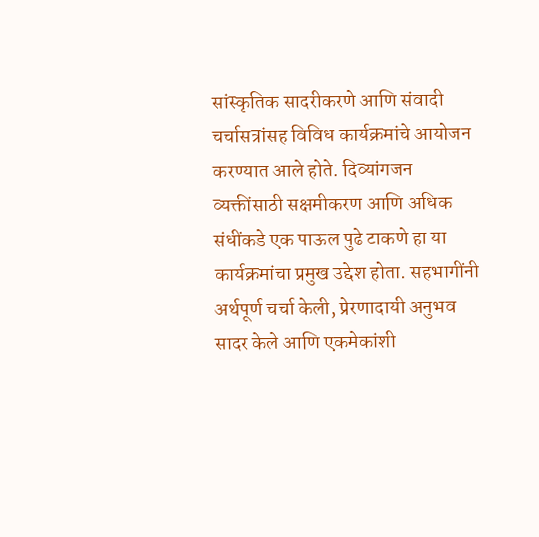सांस्कृतिक सादरीकरणे आणि संवादी चर्चासत्रांसह विविध कार्यक्रमांचे आयोजन करण्यात आले होते. दिव्यांगजन व्यक्तींसाठी सक्षमीकरण आणि अधिक संधींकडे एक पाऊल पुढे टाकणे हा या कार्यक्रमांचा प्रमुख उद्देश होता. सहभागींनी अर्थपूर्ण चर्चा केली, प्रेरणादायी अनुभव सादर केले आणि एकमेकांशी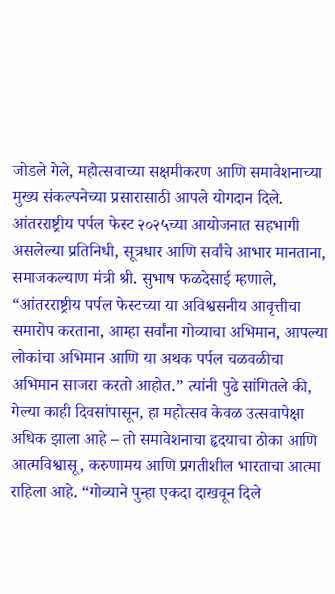जोडले गेले, महोत्सवाच्या सक्षमीकरण आणि समावेशनाच्या मुख्य संकल्पनेच्या प्रसारासाठी आपले योगदान दिले.
आंतरराष्ट्रीय पर्पल फेस्ट २०२५च्या आयोजनात सहभागी असलेल्या प्रतिनिधी, सूत्रधार आणि सर्वांचे आभार मानताना, समाजकल्याण मंत्री श्री. सुभाष फळदेसाई म्हणाले, “आंतरराष्ट्रीय पर्पल फेस्टच्या या अविश्वसनीय आवृत्तीचा समारोप करताना, आम्हा सर्वांना गोव्याचा अभिमान, आपल्या लोकांचा अभिमान आणि या अथक पर्पल चळवळीचा अभिमान साजरा करतो आहोत.” त्यांनी पुढे सांगितले की, गेल्या काही दिवसांपासून, हा महोत्सव केवळ उत्सवापेक्षा अधिक झाला आहे – तो समावेशनाचा हृदयाचा ठोका आणि आत्मविश्वासू, करुणामय आणि प्रगतीशील भारताचा आत्मा राहिला आहे. “गोव्याने पुन्हा एकदा दाखवून दिले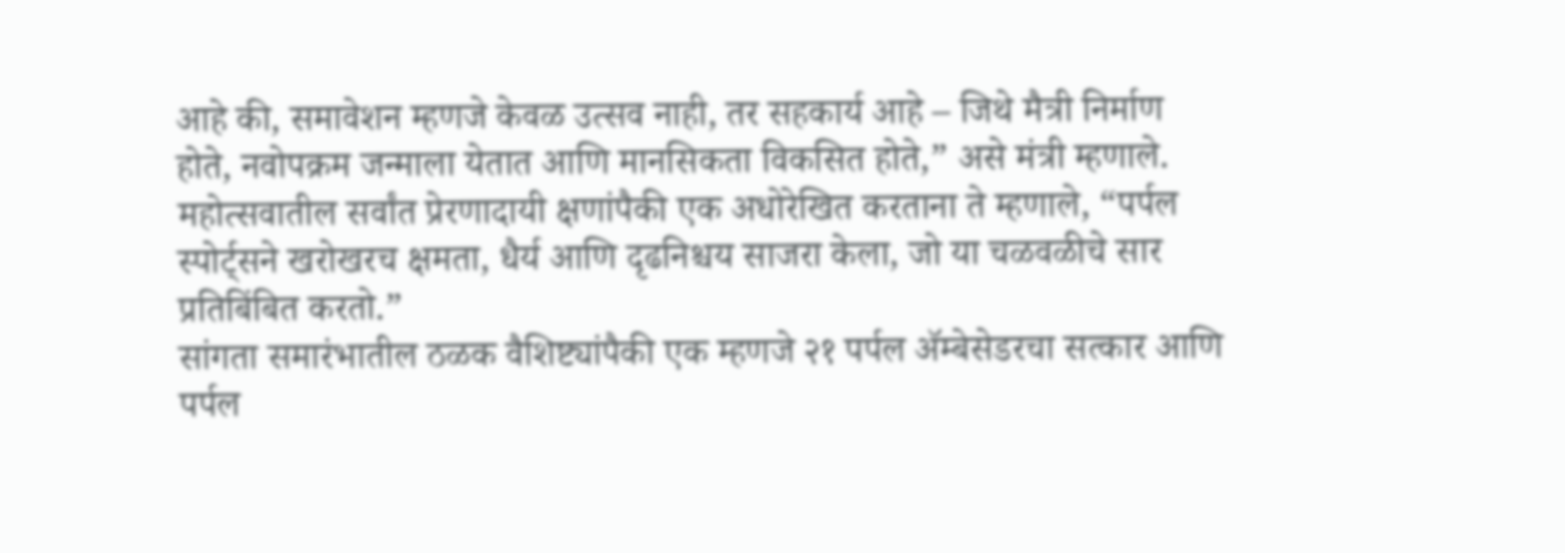आहे की, समावेशन म्हणजे केवळ उत्सव नाही, तर सहकार्य आहे – जिथे मैत्री निर्माण होते, नवोपक्रम जन्माला येतात आणि मानसिकता विकसित होते,” असे मंत्री म्हणाले. महोत्सवातील सर्वांत प्रेरणादायी क्षणांपैकी एक अधोरेखित करताना ते म्हणाले, “पर्पल स्पोर्ट्सने खरोखरच क्षमता, धैर्य आणि दृढनिश्चय साजरा केला, जो या चळवळीचे सार प्रतिबिंबित करतो.”
सांगता समारंभातील ठळक वैशिष्ट्यांपैकी एक म्हणजे २१ पर्पल ॲम्बेसेडरचा सत्कार आणि पर्पल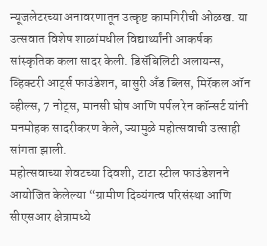न्यूजलेटरच्या अनावरणातून उत्कृष्ट कामगिरीची ओळख. या उत्सवात विशेष शाळांमधील विद्यार्थ्यांनी आकर्षक सांस्कृतिक कला सादर केली. डिसॅबिलिटी अलायन्स, व्हिक्टरी आर्ट्स फाउंडेशन, बासुरी अँड ब्लिस, मिरॅकल ऑन व्हील्स, 7 नोट्स, मानसी घोष आणि पर्पल रेन कॉन्सर्ट यांनी मनमोहक सादरीकरण केले, ज्यामुळे महोत्सवाची उत्साही सांगता झाली.
महोत्सवाच्या शेवटच्या दिवशी, टाटा स्टील फाउंडेशनने आयोजित केलेल्या “ग्रामीण दिव्यंगत्व परिसंस्था आणि सीएसआर क्षेत्रामध्ये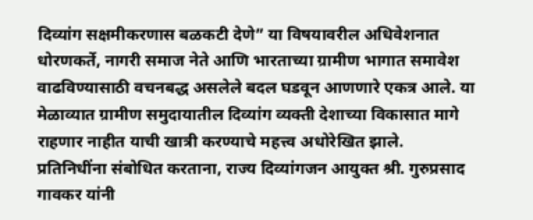दिव्यांग सक्षमीकरणास बळकटी देणे” या विषयावरील अधिवेशनात धोरणकर्ते, नागरी समाज नेते आणि भारताच्या ग्रामीण भागात समावेश वाढविण्यासाठी वचनबद्ध असलेले बदल घडवून आणणारे एकत्र आले. या मेळाव्यात ग्रामीण समुदायातील दिव्यांग व्यक्ती देशाच्या विकासात मागे राहणार नाहीत याची खात्री करण्याचे महत्त्व अधोरेखित झाले.
प्रतिनिधींना संबोधित करताना, राज्य दिव्यांगजन आयुक्त श्री. गुरुप्रसाद गावकर यांनी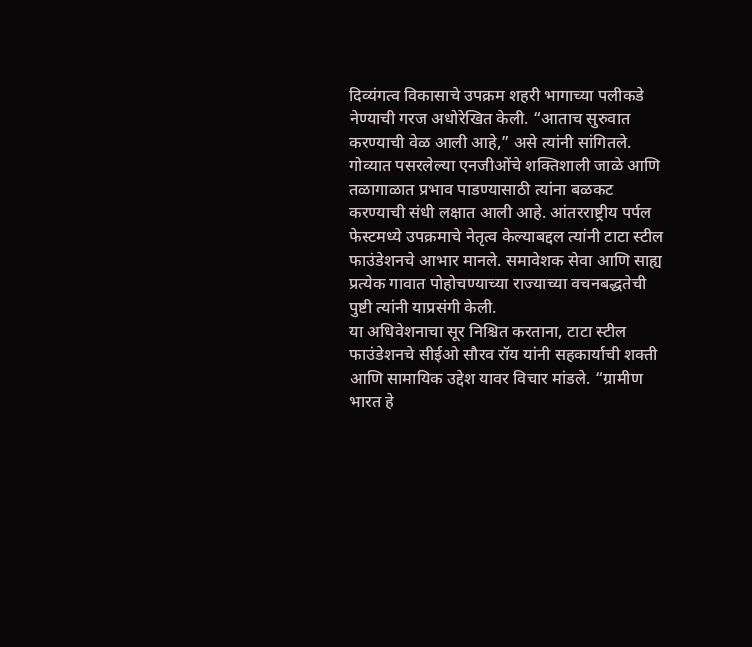दिव्यंगत्व विकासाचे उपक्रम शहरी भागाच्या पलीकडे नेण्याची गरज अधोरेखित केली. “आताच सुरुवात करण्याची वेळ आली आहे,” असे त्यांनी सांगितले. गोव्यात पसरलेल्या एनजीओंचे शक्तिशाली जाळे आणि तळागाळात प्रभाव पाडण्यासाठी त्यांना बळकट करण्याची संधी लक्षात आली आहे. आंतरराष्ट्रीय पर्पल फेस्टमध्ये उपक्रमाचे नेतृत्व केल्याबद्दल त्यांनी टाटा स्टील फाउंडेशनचे आभार मानले. समावेशक सेवा आणि साह्य प्रत्येक गावात पोहोचण्याच्या राज्याच्या वचनबद्धतेची पुष्टी त्यांनी याप्रसंगी केली.
या अधिवेशनाचा सूर निश्चित करताना, टाटा स्टील फाउंडेशनचे सीईओ सौरव रॉय यांनी सहकार्याची शक्ती आणि सामायिक उद्देश यावर विचार मांडले. “ग्रामीण भारत हे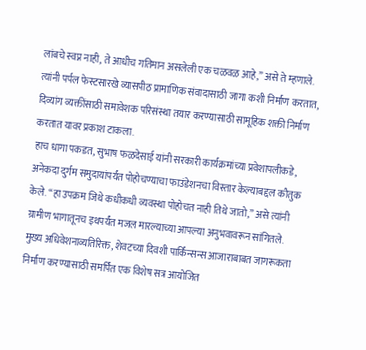लांबचे स्वप्न नाही, ते आधीच गतिमान असलेली एक चळवळ आहे,” असे ते म्हणाले. त्यांनी पर्पल फेस्टसारखे व्यासपीठ प्रामाणिक संवादासाठी जागा कशी निर्माण करतात, दिव्यांग व्यक्तींसाठी समावेशक परिसंस्था तयार करण्यासाठी सामूहिक शक्ती निर्माण करतात यावर प्रकाश टाकला.
हाच धागा पकडत, सुभाष फळदेसाई यांनी सरकारी कार्यक्रमांच्या प्रवेशापलीकडे, अनेकदा दुर्गम समुदायांपर्यंत पोहोचण्याचा फाउंडेशनचा विस्तार केल्याबद्दल कौतुक केले. “हा उपक्रम जिथे कधीकधी व्यवस्था पोहोचत नाही तिथे जातो,” असे त्यांनी ग्रामीण भागातूनच इथपर्यंत मजल मारल्याच्या आपल्या अनुभवावरून सांगितले.
मुख्य अधिवेशनाव्यतिरिक्त, शेवटच्या दिवशी पार्किन्सन्स आजाराबाबत जागरूकता निर्माण करण्यासाठी समर्पित एक विशेष सत्र आयोजित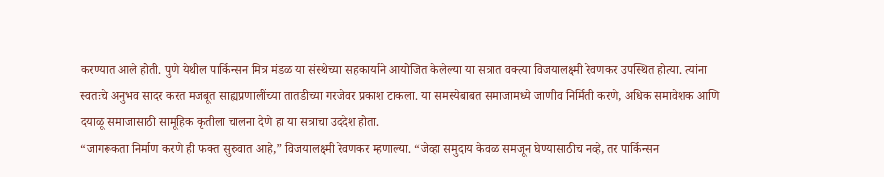करण्यात आले होती. पुणे येथील पार्किन्सन मित्र मंडळ या संस्थेच्या सहकार्याने आयोजित केलेल्या या सत्रात वक्त्या विजयालक्ष्मी रेवणकर उपस्थित होत्या. त्यांना स्वतःचे अनुभव सादर करत मजबूत साह्यप्रणालींच्या तातडीच्या गरजेवर प्रकाश टाकला. या समस्येबाबत समाजामध्ये जाणीव निर्मिती करणे, अधिक समावेशक आणि दयाळू समाजासाठी सामूहिक कृतीला चालना देणे हा या सत्राचा उददेश होता.
“जागरूकता निर्माण करणे ही फक्त सुरुवात आहे,” विजयालक्ष्मी रेवणकर म्हणाल्या. “जेव्हा समुदाय केवळ समजून घेण्यासाठीच नव्हे, तर पार्किन्सन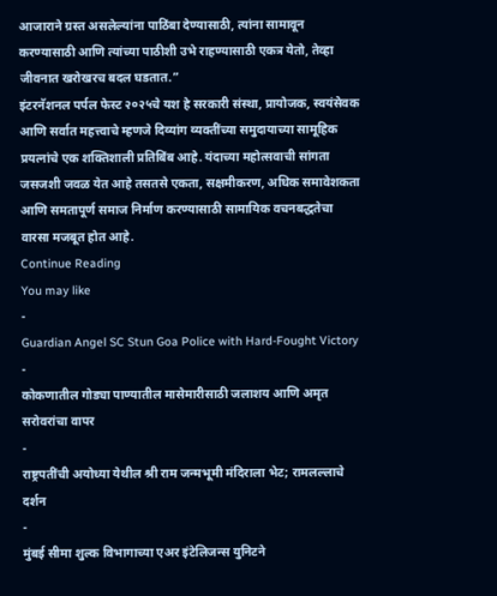आजाराने ग्रस्त असलेल्यांना पाठिंबा देण्यासाठी, त्यांना सामावून करण्यासाठी आणि त्यांच्या पाठीशी उभे राहण्यासाठी एकत्र येतो, तेव्हा जीवनात खरोखरच बदल घडतात.”
इंटरनॅशनल पर्पल फेस्ट २०२५चे यश हे सरकारी संस्था, प्रायोजक, स्वयंसेवक आणि सर्वात महत्त्वाचे म्हणजे दिव्यांग व्यक्तींच्या समुदायाच्या सामूहिक प्रयत्नांचे एक शक्तिशाली प्रतिबिंब आहे. यंदाच्या महोत्सवाची सांगता जसजशी जवळ येत आहे तसतसे एकता, सक्षमीकरण, अधिक समावेशकता आणि समतापूर्ण समाज निर्माण करण्यासाठी सामायिक वचनबद्धतेचा वारसा मजबूत होत आहे.
Continue Reading
You may like
-
Guardian Angel SC Stun Goa Police with Hard-Fought Victory
-
कोकणातील गोड्या पाण्यातील मासेमारीसाठी जलाशय आणि अमृत सरोवरांचा वापर
-
राष्ट्रपतींची अयोध्या येथील श्री राम जन्मभूमी मंदिराला भेट; रामलल्लाचे दर्शन
-
मुंबई सीमा शुल्क विभागाच्या एअर इंटेलिजन्स युनिटने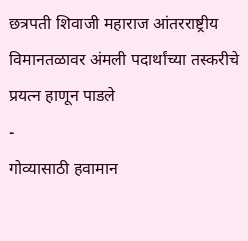छत्रपती शिवाजी महाराज आंतरराष्ट्रीय विमानतळावर अंमली पदार्थांच्या तस्करीचे प्रयत्न हाणून पाडले
-
गोव्यासाठी हवामान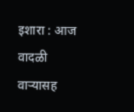इशारा : आज वादळी वाऱ्यासह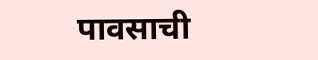पावसाची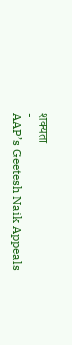शक्यता
-
AAP’s Geetesh Naik Appeals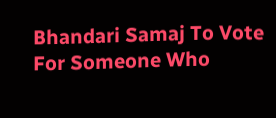Bhandari Samaj To Vote For Someone Who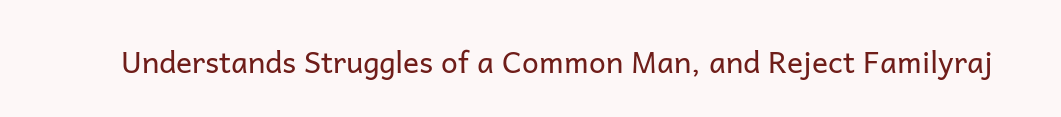Understands Struggles of a Common Man, and Reject Familyraj